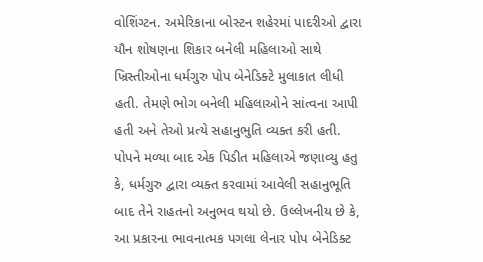વોશિંગ્ટન. અમેરિકાના બોસ્ટન શહેરમાં પાદરીઓ દ્વારા યૌન શોષણના શિકાર બનેલી મહિલાઓ સાથે ખ્રિસ્તીઓના ધર્મગુરુ પોપ બેનેડિક્ટે મુલાકાત લીધી હતી. તેમણે ભોગ બનેલી મહિલાઓને સાંત્વના આપી હતી અને તેઓ પ્રત્યે સહાનુભુતિ વ્યક્ત કરી હતી.
પોપને મળ્યા બાદ એક પિડીત મહિલાએ જણાવ્યુ હતુ કે, ધર્મગુરુ દ્વારા વ્યક્ત કરવામાં આવેલી સહાનુભૂતિ બાદ તેને રાહતનો અનુભવ થયો છે. ઉલ્લેખનીય છે કે, આ પ્રકારના ભાવનાત્મક પગલા લેનાર પોપ બેનેડિક્ટ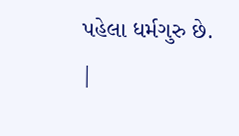પહેલા ધર્મગુરુ છે.
|